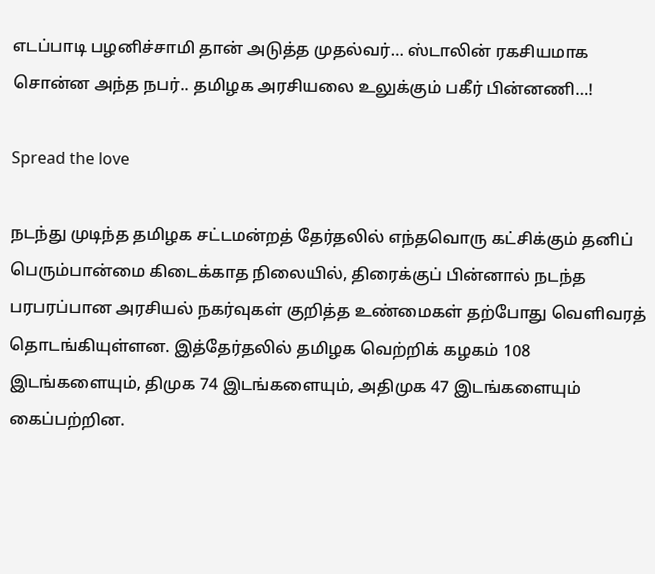எடப்பாடி பழனிச்சாமி தான் அடுத்த முதல்வர்… ஸ்டாலின் ரகசியமாக சொன்ன அந்த நபர்.. தமிழக அரசியலை உலுக்கும் பகீர் பின்னணி…!

Spread the love

நடந்து முடிந்த தமிழக சட்டமன்றத் தேர்தலில் எந்தவொரு கட்சிக்கும் தனிப் பெரும்பான்மை கிடைக்காத நிலையில், திரைக்குப் பின்னால் நடந்த பரபரப்பான அரசியல் நகர்வுகள் குறித்த உண்மைகள் தற்போது வெளிவரத் தொடங்கியுள்ளன. இத்தேர்தலில் தமிழக வெற்றிக் கழகம் 108 இடங்களையும், திமுக 74 இடங்களையும், அதிமுக 47 இடங்களையும் கைப்பற்றின.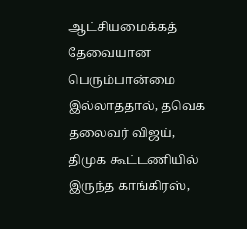ஆட்சியமைக்கத் தேவையான பெரும்பான்மை இல்லாததால், தவெக தலைவர் விஜய், திமுக கூட்டணியில் இருந்த காங்கிரஸ்,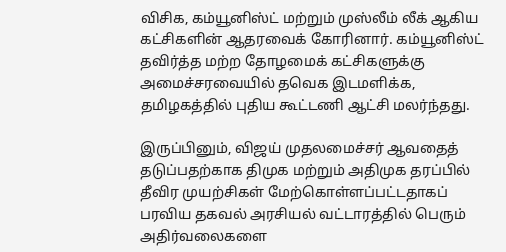விசிக, கம்யூனிஸ்ட் மற்றும் முஸ்லீம் லீக் ஆகிய கட்சிகளின் ஆதரவைக் கோரினார். கம்யூனிஸ்ட் தவிர்த்த மற்ற தோழமைக் கட்சிகளுக்கு அமைச்சரவையில் தவெக இடமளிக்க, தமிழகத்தில் புதிய கூட்டணி ஆட்சி மலர்ந்தது.

இருப்பினும், விஜய் முதலமைச்சர் ஆவதைத் தடுப்பதற்காக திமுக மற்றும் அதிமுக தரப்பில் தீவிர முயற்சிகள் மேற்கொள்ளப்பட்டதாகப் பரவிய தகவல் அரசியல் வட்டாரத்தில் பெரும் அதிர்வலைகளை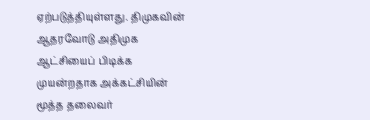ஏற்படுத்தியுள்ளது. திமுகவின் ஆதரவோடு அதிமுக ஆட்சியைப் பிடிக்க முயன்றதாக அக்கட்சியின் மூத்த தலைவர்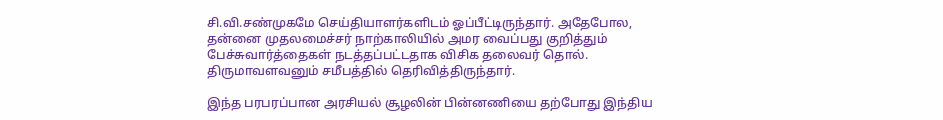சி.வி.சண்முகமே செய்தியாளர்களிடம் ஓப்பீட்டிருந்தார். அதேபோல, தன்னை முதலமைச்சர் நாற்காலியில் அமர வைப்பது குறித்தும் பேச்சுவார்த்தைகள் நடத்தப்பட்டதாக விசிக தலைவர் தொல். திருமாவளவனும் சமீபத்தில் தெரிவித்திருந்தார்.

இந்த பரபரப்பான அரசியல் சூழலின் பின்னணியை தற்போது இந்திய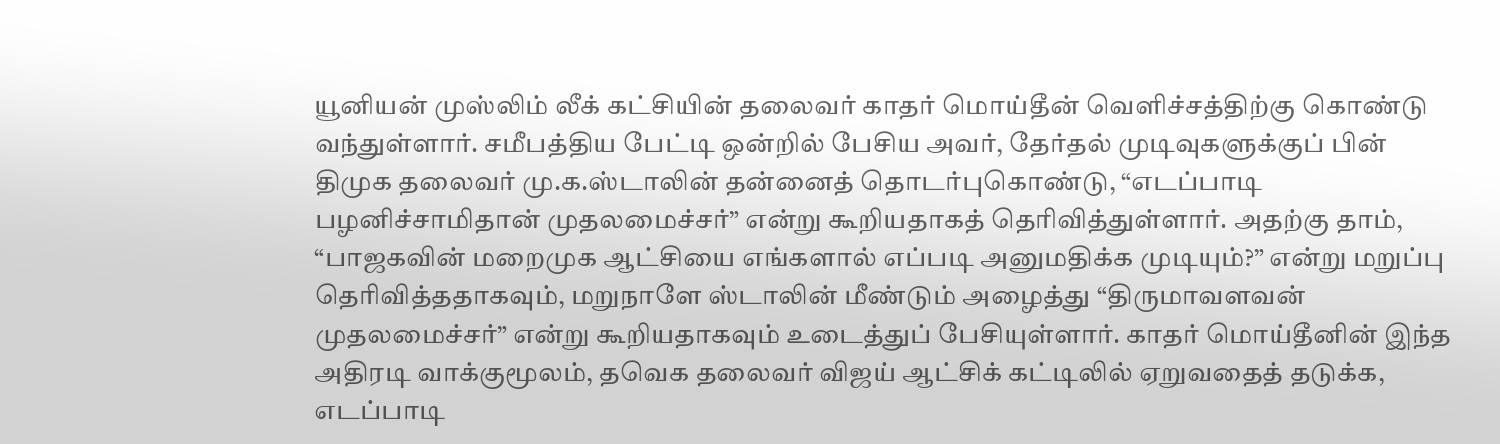யூனியன் முஸ்லிம் லீக் கட்சியின் தலைவர் காதர் மொய்தீன் வெளிச்சத்திற்கு கொண்டு வந்துள்ளார். சமீபத்திய பேட்டி ஒன்றில் பேசிய அவர், தேர்தல் முடிவுகளுக்குப் பின் திமுக தலைவர் மு.க.ஸ்டாலின் தன்னைத் தொடர்புகொண்டு, “எடப்பாடி பழனிச்சாமிதான் முதலமைச்சர்” என்று கூறியதாகத் தெரிவித்துள்ளார். அதற்கு தாம், “பாஜகவின் மறைமுக ஆட்சியை எங்களால் எப்படி அனுமதிக்க முடியும்?” என்று மறுப்பு தெரிவித்ததாகவும், மறுநாளே ஸ்டாலின் மீண்டும் அழைத்து “திருமாவளவன் முதலமைச்சர்” என்று கூறியதாகவும் உடைத்துப் பேசியுள்ளார். காதர் மொய்தீனின் இந்த அதிரடி வாக்குமூலம், தவெக தலைவர் விஜய் ஆட்சிக் கட்டிலில் ஏறுவதைத் தடுக்க, எடப்பாடி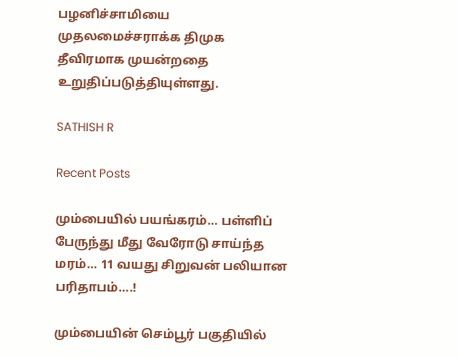பழனிச்சாமியை முதலமைச்சராக்க திமுக தீவிரமாக முயன்றதை உறுதிப்படுத்தியுள்ளது.

SATHISH R

Recent Posts

மும்பையில் பயங்கரம்… பள்ளிப் பேருந்து மீது வேரோடு சாய்ந்த மரம்… 11 வயது சிறுவன் பலியான பரிதாபம்….!

மும்பையின் செம்பூர் பகுதியில்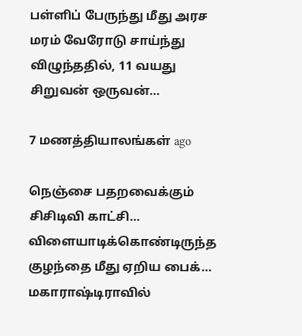பள்ளிப் பேருந்து மீது அரச மரம் வேரோடு சாய்ந்து விழுந்ததில், 11 வயது சிறுவன் ஒருவன்…

7 மணத்தியாலங்கள் ago

நெஞ்சை பதறவைக்கும் சிசிடிவி காட்சி… விளையாடிக்கொண்டிருந்த குழந்தை மீது ஏறிய பைக்… மகாராஷ்டிராவில்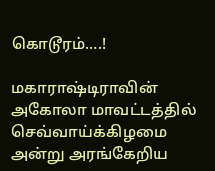கொடூரம்….!

மகாராஷ்டிராவின் அகோலா மாவட்டத்தில் செவ்வாய்க்கிழமை அன்று அரங்கேறிய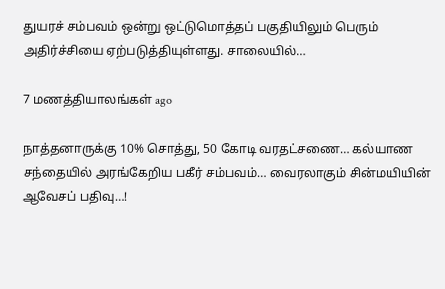துயரச் சம்பவம் ஒன்று ஒட்டுமொத்தப் பகுதியிலும் பெரும் அதிர்ச்சியை ஏற்படுத்தியுள்ளது. சாலையில்…

7 மணத்தியாலங்கள் ago

நாத்தனாருக்கு 10% சொத்து, 50 கோடி வரதட்சணை… கல்யாண சந்தையில் அரங்கேறிய பகீர் சம்பவம்… வைரலாகும் சின்மயியின் ஆவேசப் பதிவு…!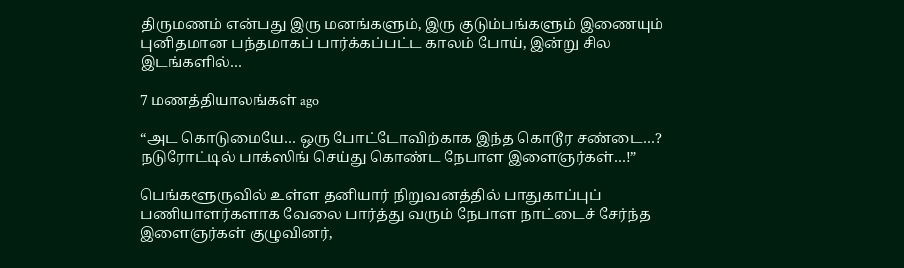திருமணம் என்பது இரு மனங்களும், இரு குடும்பங்களும் இணையும் புனிதமான பந்தமாகப் பார்க்கப்பட்ட காலம் போய், இன்று சில இடங்களில்…

7 மணத்தியாலங்கள் ago

“அட கொடுமையே… ஒரு போட்டோவிற்காக இந்த கொடூர சண்டை…? நடுரோட்டில் பாக்ஸிங் செய்து கொண்ட நேபாள இளைஞர்கள்…!”

பெங்களூருவில் உள்ள தனியார் நிறுவனத்தில் பாதுகாப்புப் பணியாளர்களாக வேலை பார்த்து வரும் நேபாள நாட்டைச் சேர்ந்த இளைஞர்கள் குழுவினர்,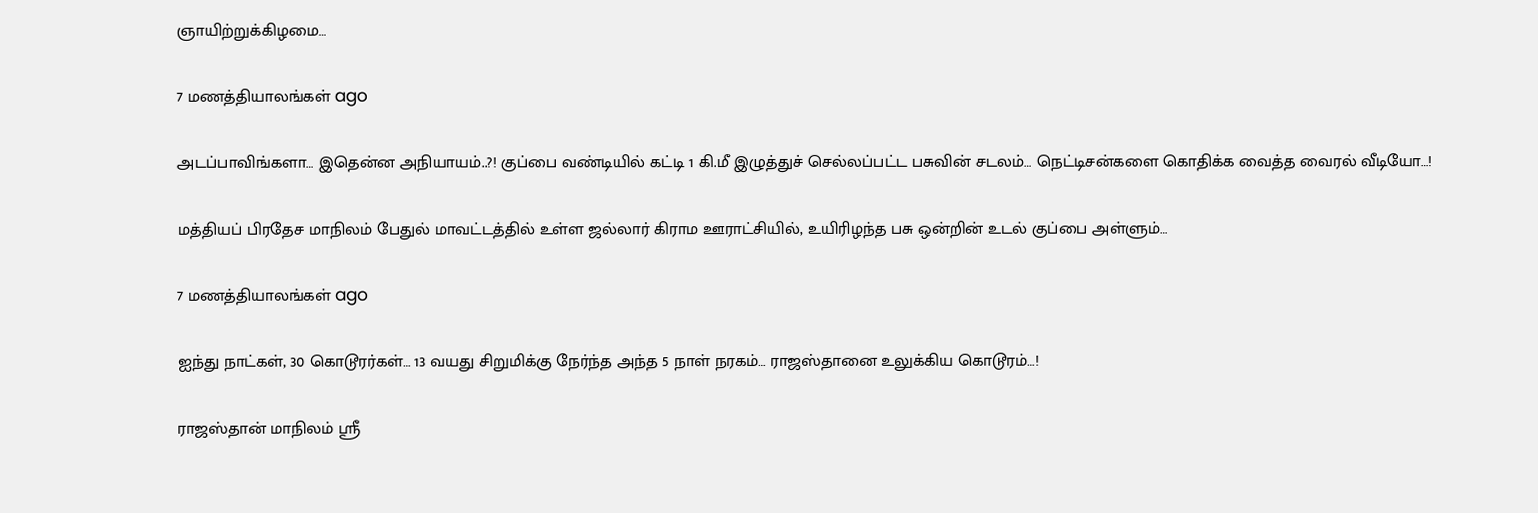ஞாயிற்றுக்கிழமை…

7 மணத்தியாலங்கள் ago

அடப்பாவிங்களா… இதென்ன அநியாயம்..?! குப்பை வண்டியில் கட்டி 1 கி.மீ இழுத்துச் செல்லப்பட்ட பசுவின் சடலம்… நெட்டிசன்களை கொதிக்க வைத்த வைரல் வீடியோ…!

மத்தியப் பிரதேச மாநிலம் பேதுல் மாவட்டத்தில் உள்ள ஜல்லார் கிராம ஊராட்சியில், உயிரிழந்த பசு ஒன்றின் உடல் குப்பை அள்ளும்…

7 மணத்தியாலங்கள் ago

ஐந்து நாட்கள், 30 கொடூரர்கள்… 13 வயது சிறுமிக்கு நேர்ந்த அந்த 5 நாள் நரகம்… ராஜஸ்தானை உலுக்கிய கொடூரம்…!

ராஜஸ்தான் மாநிலம் ஸ்ரீ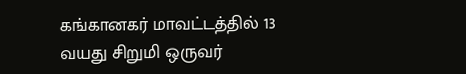கங்கானகர் மாவட்டத்தில் 13 வயது சிறுமி ஒருவர்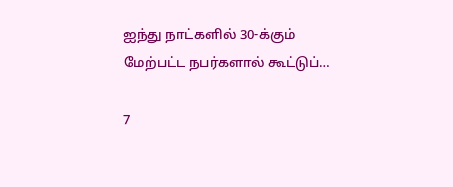ஐந்து நாட்களில் 30-க்கும் மேற்பட்ட நபர்களால் கூட்டுப்…

7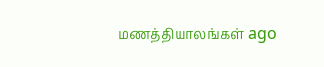மணத்தியாலங்கள் ago